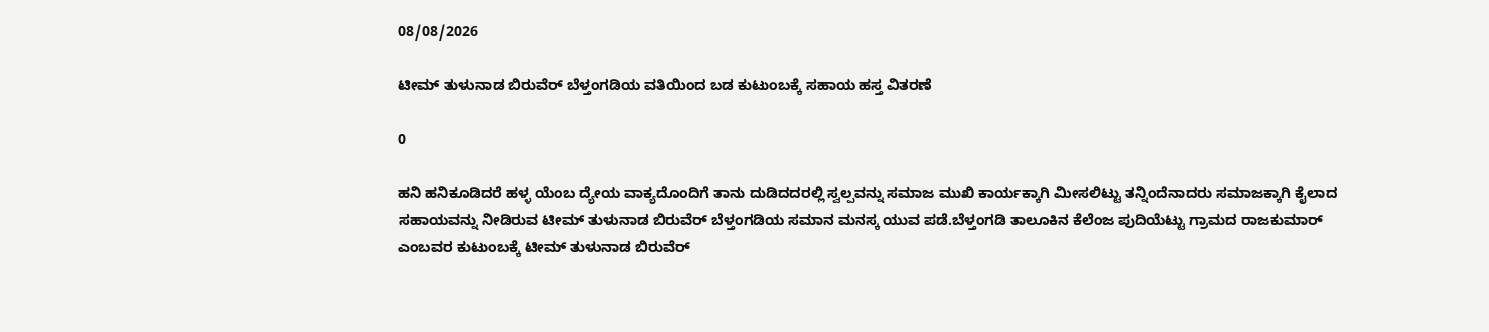08/08/2026

ಟೀಮ್ ತುಳುನಾಡ ಬಿರುವೆರ್ ಬೆಳ್ತಂಗಡಿಯ ವತಿಯಿಂದ ಬಡ ಕುಟುಂಬಕ್ಕೆ ಸಹಾಯ ಹಸ್ತ ವಿತರಣೆ

0

ಹನಿ ಹನಿಕೂಡಿದರೆ ಹಳ್ಳ ಯೆಂಬ ದ್ಯೇಯ ವಾಕ್ಯದೊಂದಿಗೆ ತಾನು ದುಡಿದದರಲ್ಲಿ ಸ್ವಲ್ಪವನ್ನು ಸಮಾಜ ಮುಖಿ ಕಾರ್ಯಕ್ಕಾಗಿ ಮೀಸಲಿಟ್ಟು ತನ್ನಿಂದೆನಾದರು ಸಮಾಜಕ್ಕಾಗಿ ಕೈಲಾದ ಸಹಾಯವನ್ನು ನೀಡಿರುವ ಟೀಮ್ ತುಳುನಾಡ ಬಿರುವೆರ್ ಬೆಳ್ತಂಗಡಿಯ ಸಮಾನ ಮನಸ್ಕ ಯುವ ಪಡೆ.ಬೆಳ್ತಂಗಡಿ ತಾಲೂಕಿನ ಕೆಲೆಂಜ ಪುದಿಯೆಟ್ಟು ಗ್ರಾಮದ ರಾಜಕುಮಾರ್ ಎಂಬವರ ಕುಟುಂಬಕ್ಕೆ ಟೀಮ್ ತುಳುನಾಡ ಬಿರುವೆರ್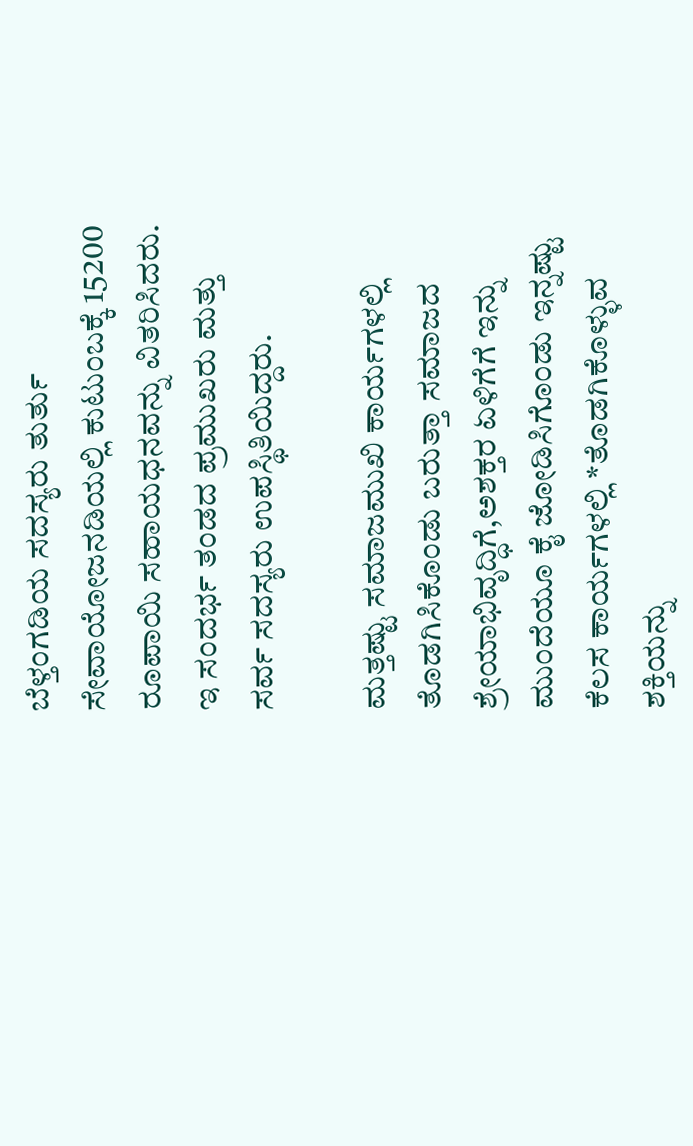ಬೆಳ್ತಂಗಡಿಯ ಸದಸ್ಯರು ತುರ್ತು ಸೇವಾಯೋಜನಡಿಯಲ್ಲಿ ಕುಟುಂಬಕ್ಕೆ 15200 ರೂಪಾಯಿ ಸಹಾಯಧನವನ್ನು ವಿತರಿಸಿದರು. ಇ ಸಂದರ್ಭ ತಂಡದ ಪ್ರಮುಖರು ಮತ್ತು ಸರ್ವ ಸದಸ್ಯರು ಉಪಸ್ಥಿತಿಯಿದ್ದರು.

ಮತ್ತಷ್ಟು ಸಮಾಜಮುಖಿ ಕಾರ್ಯಗಳಲ್ಲಿ ತೊಡಗಿಸಿಕೊಂಡು ಬರುತ್ತಾ ಸಮಾಜದ ಶ್ರೇಯಾಭಿವೃದ್ಧಿಗೆ,ಅಶಕ್ತರ ಏಳಿಗೆಗೆ ಇನ್ನು ಮುಂದೆಯೂ ಕೈ ಜೋಡಿಸಿಗೊಂಡು ಇನ್ನಷ್ಟು ಕೆಲಸ ಕಾರ್ಯಗಳಲ್ಲಿ *ತೊಡಗಿಕೊಳ್ಳುವ ಶಕ್ತಿಯನ್ನು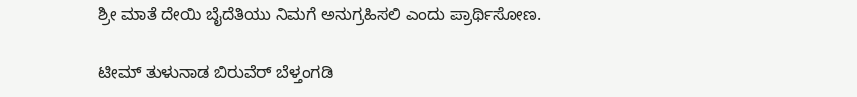ಶ್ರೀ ಮಾತೆ ದೇಯಿ ಬೈದೆತಿಯು ನಿಮಗೆ ಅನುಗ್ರಹಿಸಲಿ ಎಂದು ಪ್ರಾರ್ಥಿಸೋಣ.

ಟೀಮ್ ತುಳುನಾಡ ಬಿರುವೆರ್ ಬೆಳ್ತಂಗಡಿ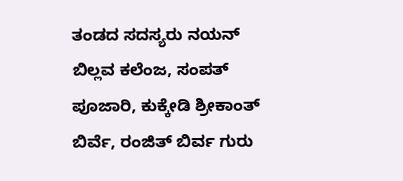ತಂಡದ ಸದಸ್ಯರು ನಯನ್ ಬಿಲ್ಲವ ಕಲೆಂಜ, ಸಂಪತ್ ಪೂಜಾರಿ, ಕುಕ್ಕೇಡಿ ಶ್ರೀಕಾಂತ್ ಬಿರ್ವೆ, ರಂಜಿತ್ ಬಿರ್ವ ಗುರು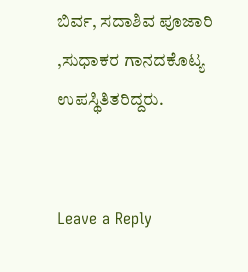ಬಿರ್ವ, ಸದಾಶಿವ ಪೂಜಾರಿ ,ಸುಧಾಕರ ಗಾನದಕೊಟ್ಯ ಉಪಸ್ಥಿತಿತರಿದ್ದರು.


Leave a Reply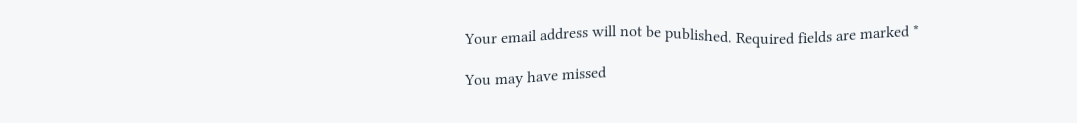Your email address will not be published. Required fields are marked *

You may have missed